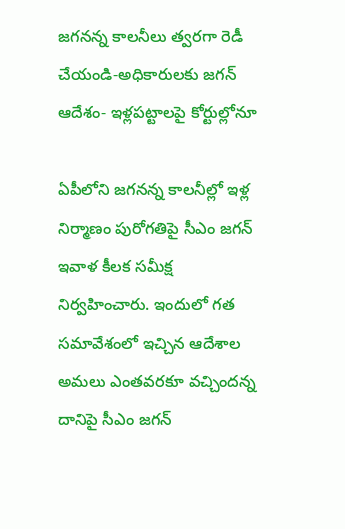జగనన్న కాలనీలు త్వరగా రెడీ చేయండి-అధికారులకు జగన్ ఆదేశం- ఇళ్లపట్టాలపై కోర్టుల్లోనూ

ఏపీలోని జగనన్న కాలనీల్లో ఇళ్ల నిర్మాణం పురోగతిపై సీఎం జగన్ ఇవాళ కీలక సమీక్ష నిర్వహించారు. ఇందులో గత సమావేశంలో ఇచ్చిన ఆదేశాల అమలు ఎంతవరకూ వచ్చిందన్న దానిపై సీఎం జగన్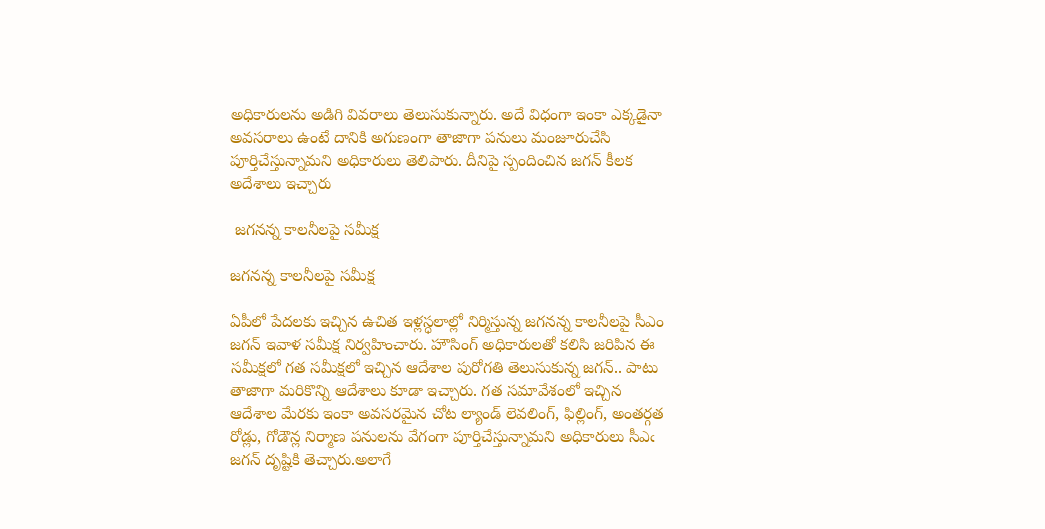అధికారులను అడిగి వివరాలు తెలుసుకున్నారు. అదే విధంగా ఇంకా ఎక్కడైనా అవసరాలు ఉంటే దానికి అగుణంగా తాజాగా పనులు మంజూరుచేసి పూర్తిచేస్తున్నామని అధికారులు తెలిపారు. దీనిపై స్పందించిన జగన్ కీలక అదేశాలు ఇచ్చారు

 జగనన్న కాలనీలపై సమీక్ష

జగనన్న కాలనీలపై సమీక్ష

ఏపీలో పేదలకు ఇచ్చిన ఉచిత ఇళ్లస్ధలాల్లో నిర్మిస్తున్న జగనన్న కాలనీలపై సీఎం జగన్ ఇవాళ సమీక్ష నిర్వహించారు. హౌసింగ్ అధికారులతో కలిసి జరిపిన ఈ సమీక్షలో గత సమీక్షలో ఇచ్చిన ఆదేశాల పురోగతి తెలుసుకున్న జగన్.. పాటు తాజాగా మరికొన్ని ఆదేశాలు కూడా ఇచ్చారు. గత సమావేశంలో ఇచ్చిన ఆదేశాల మేరకు ఇంకా అవసరమైన చోట ల్యాండ్‌ లెవలింగ్, ఫిల్లింగ్, అంతర్గత రోడ్లు, గోడౌన్ల నిర్మాణ పనులను వేగంగా పూర్తిచేస్తున్నామని అధికారులు సీఎఁ జగన్ దృష్టికి తెచ్చారు.అలాగే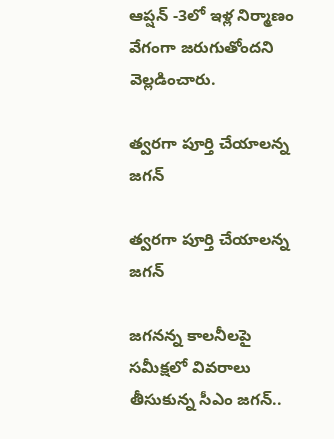ఆప్షన్‌ -3లో ఇళ్ల నిర్మాణం వేగంగా జరుగుతోందని వెల్లడించారు.

త్వరగా పూర్తి చేయాలన్న జగన్

త్వరగా పూర్తి చేయాలన్న జగన్

జగనన్న కాలనీలపై సమీక్షలో వివరాలు తీసుకున్న సీఎం జగన్..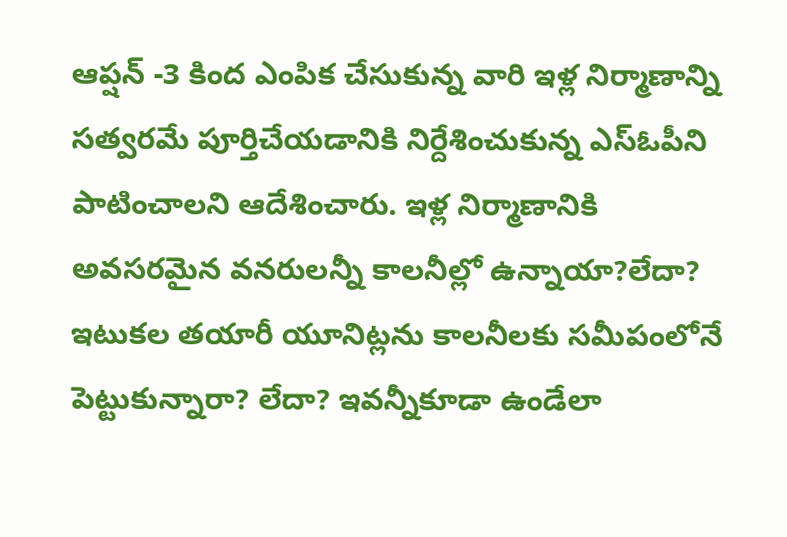ఆప్షన్‌ -3 కింద ఎంపిక చేసుకున్న వారి ఇళ్ల నిర్మాణాన్ని సత్వరమే పూర్తిచేయడానికి నిర్దేశించుకున్న ఎస్‌ఓపీని పాటించాలని ఆదేశించారు. ఇళ్ల నిర్మాణానికి అవసరమైన వనరులన్నీ కాలనీల్లో ఉన్నాయా?లేదా? ఇటుకల తయారీ యూనిట్లను కాలనీలకు సమీపంలోనే పెట్టుకున్నారా? లేదా? ఇవన్నీకూడా ఉండేలా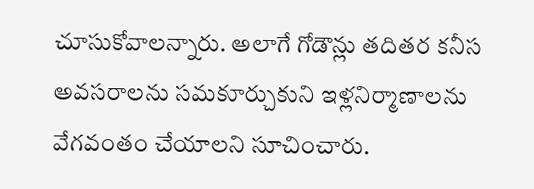చూసుకోవాలన్నారు. అలాగే గోడౌన్లు తదితర కనీస అవసరాలను సమకూర్చుకుని ఇళ్లనిర్మాణాలను వేగవంతం చేయాలని సూచించారు.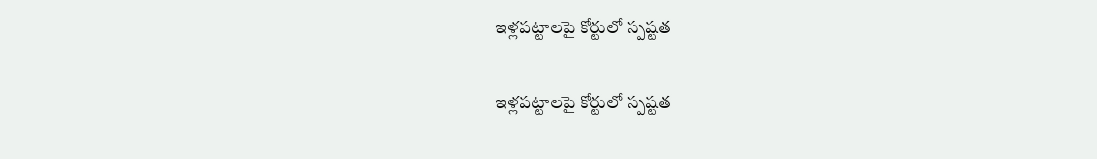ఇళ్లపట్టాలపై కోర్టులో స్పష్టత

ఇళ్లపట్టాలపై కోర్టులో స్పష్టత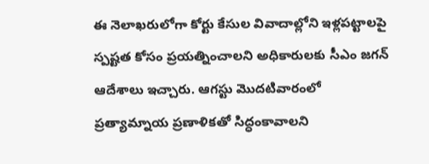ఈ నెలాఖరులోగా కోర్టు కేసుల వివాదాల్లోని ఇళ్లపట్టాలపై స్పష్టత కోసం ప్రయత్నించాలని అధికారులకు సీఎం జగన్ ఆదేశాలు ఇచ్చారు. ఆగస్టు మొదటివారంలో ప్రత్యామ్నాయ ప్రణాళికతో సిద్ధంకావాలని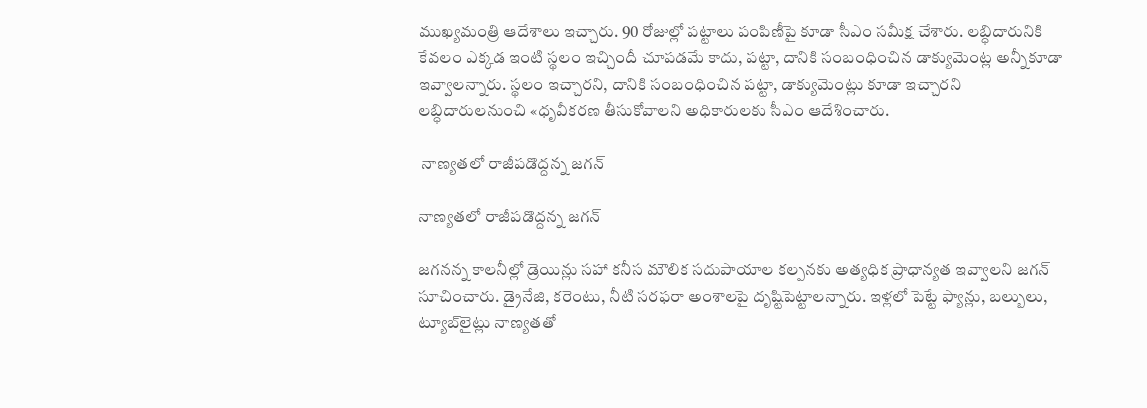ముఖ్యమంత్రి ఆదేశాలు ఇచ్చారు. 90 రోజుల్లో పట్టాలు పంపిణీపై కూడా సీఎం సమీక్ష చేశారు. లబ్ధిదారునికి కేవలం ఎక్కడ ఇంటి స్థలం ఇచ్చిందీ చూపడమే కాదు, పట్టా, దానికి సంబంధించిన డాక్యుమెంట్ల అన్నీకూడా ఇవ్వాలన్నారు. స్థలం ఇచ్చారని, దానికి సంబంధించిన పట్టా, డాక్యుమెంట్లు కూడా ఇచ్చారని లబ్ధిదారులనుంచి «ధృవీకరణ తీసుకోవాలని అధికారులకు సీఎం ఆదేశించారు.

 నాణ్యతలో రాజీపడొద్దన్న జగన్

నాణ్యతలో రాజీపడొద్దన్న జగన్

జగనన్న కాలనీల్లో డ్రెయిన్లు సహా కనీస మౌలిక సదుపాయాల కల్పనకు అత్యధిక ప్రాధాన్యత ఇవ్వాలని జగన్ సూచించారు. డ్రైనేజి, కరెంటు, నీటి సరఫరా అంశాలపై దృష్టిపెట్టాలన్నారు. ఇళ్లలో పెట్టే ఫ్యాన్లు, బల్బులు, ట్యూబ్‌లైట్లు నాణ్యతతో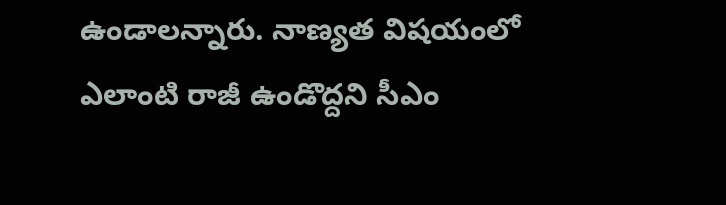ఉండాలన్నారు. నాణ్యత విషయంలో ఎలాంటి రాజీ ఉండొద్దని సీఎం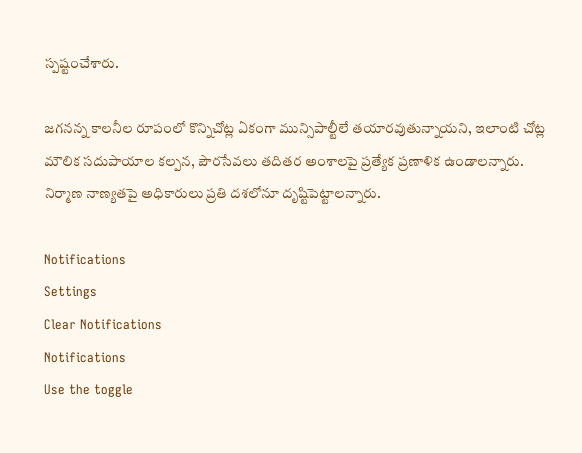స్పష్టంచేశారు.

జగనన్న కాలనీల రూపంలో కొన్నిచోట్ల ఏకంగా మున్సిపాల్టీలే తయారవుతున్నాయని, ఇలాంటి చోట్ల మౌలిక సదుపాయాల కల్పన, పౌరసేవలు తదితర అంశాలపై ప్రత్యేక ప్రణాళిక ఉండాలన్నారు. నిర్మాణ నాణ్యతపై అధికారులు ప్రతి దశలోనూ దృష్టిపెట్టాలన్నారు.

Notifications
Settings
Clear Notifications
Notifications
Use the toggle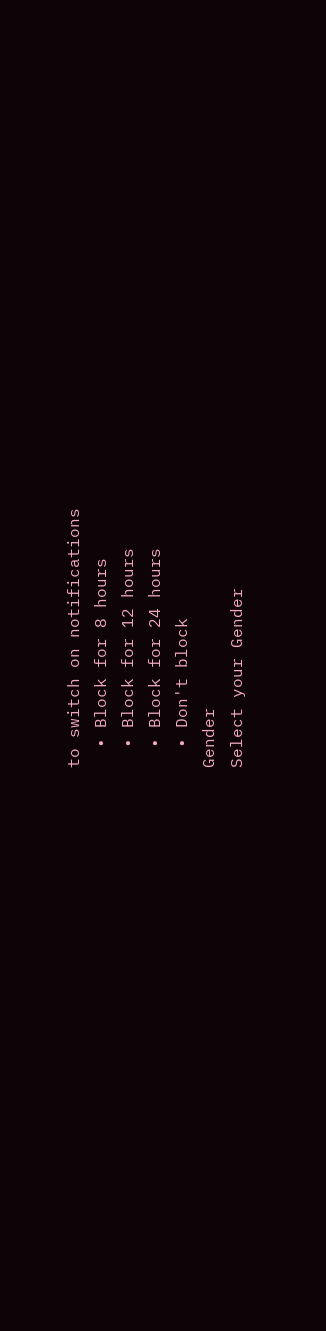to switch on notifications
  • Block for 8 hours
  • Block for 12 hours
  • Block for 24 hours
  • Don't block
Gender
Select your Gender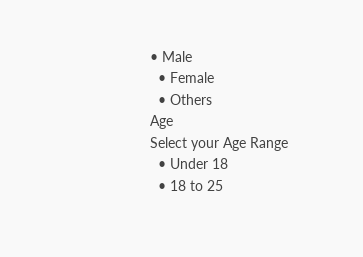• Male
  • Female
  • Others
Age
Select your Age Range
  • Under 18
  • 18 to 25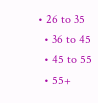• 26 to 35
  • 36 to 45
  • 45 to 55
  • 55+